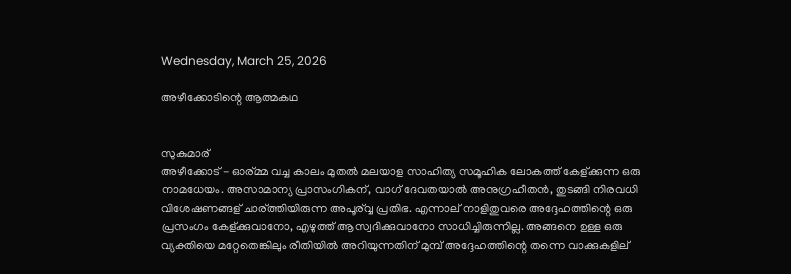Wednesday, March 25, 2026

അഴീക്കോടിന്റെ ആത്മകഥ


സുകുമാര്
അഴീക്കോട് - ഓര്മ്മ വച്ച കാലം മുതൽ മലയാള സാഹിത്യ സമൂഹിക ലോകത്ത് കേള്ക്കുന്ന ഒരു നാമധേയം. അസാമാന്യ പ്രാസംഗികന്, വാഗ് ദേവതയാൽ അനുഗ്രഹീതൻ, തുടങ്ങി നിരവധി വിശേഷണങ്ങള് ചാര്ത്തിയിരുന്ന അപൂര്വ്വ പ്രതിഭ. എന്നാല് നാളിതുവരെ അദ്ദേഹത്തിന്റെ ഒരു പ്രസംഗം കേള്ക്കുവാനോ, എഴുത്ത് ആസ്വദിക്കുവാനോ സാധിച്ചിരുന്നില്ല. അങ്ങനെ ഉള്ള ഒരു വ്യക്തിയെ മറ്റേതെങ്കിലും രീതിയിൽ അറിയുന്നതിന് മുമ്പ് അദ്ദേഹത്തിന്റെ തന്നെ വാക്കുകളില്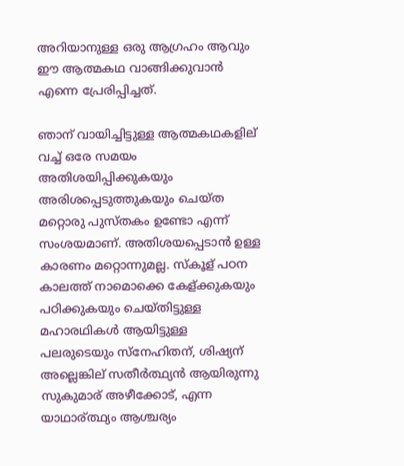അറിയാനുള്ള ഒരു ആഗ്രഹം ആവും ഈ ആത്മകഥ വാങ്ങിക്കുവാൻ എന്നെ പ്രേരിപ്പിച്ചത്.

ഞാന് വായിച്ചിട്ടുള്ള ആത്മകഥകളില് വച്ച് ഒരേ സമയം അതിശയിപ്പിക്കുകയും അരിശപ്പെടുത്തുകയും ചെയ്ത മറ്റൊരു പുസ്തകം ഉണ്ടോ എന്ന് സംശയമാണ്. അതിശയപ്പെടാൻ ഉള്ള കാരണം മറ്റൊന്നുമല്ല. സ്കൂള് പഠന കാലത്ത് നാമൊക്കെ കേള്ക്കുകയും പഠിക്കുകയും ചെയ്തിട്ടുള്ള മഹാരഥികൾ ആയിട്ടുള്ള പലരുടെയും സ്നേഹിതന്, ശിഷ്യന് അല്ലെങ്കില് സതീർത്ഥ്യൻ ആയിരുന്നു സുകുമാര് അഴീക്കോട്, എന്ന യാഥാര്ത്ഥ്യം ആശ്ചര്യം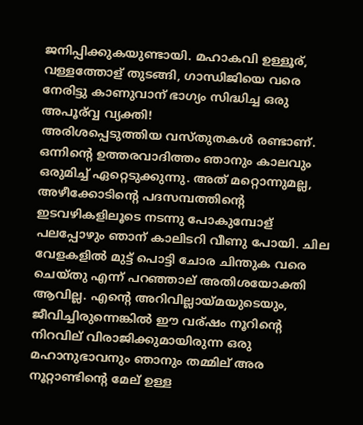ജനിപ്പിക്കുകയുണ്ടായി. മഹാകവി ഉള്ളൂര്, വള്ളത്തോള് തുടങ്ങി, ഗാന്ധിജിയെ വരെ നേരിട്ടു കാണുവാന് ഭാഗ്യം സിദ്ധിച്ച ഒരു അപൂര്വ്വ വ്യക്തി!
അരിശപ്പെടുത്തിയ വസ്തുതകൾ രണ്ടാണ്. ഒന്നിന്റെ ഉത്തരവാദിത്തം ഞാനും കാലവും ഒരുമിച്ച് ഏറ്റെടുക്കുന്നു. അത് മറ്റൊന്നുമല്ല, അഴീക്കോടിന്റെ പദസമ്പത്തിന്റെ ഇടവഴികളിലൂടെ നടന്നു പോകുമ്പോള് പലപ്പോഴും ഞാന് കാലിടറി വീണു പോയി. ചില വേളകളിൽ മുട്ട് പൊട്ടി ചോര ചിന്തുക വരെ ചെയ്തു എന്ന് പറഞ്ഞാല് അതിശയോക്തി ആവില്ല. എന്റെ അറിവില്ലായ്മയുടെയും, ജീവിച്ചിരുന്നെങ്കിൽ ഈ വര്ഷം നൂറിന്റെ നിറവില് വിരാജിക്കുമായിരുന്ന ഒരു മഹാനുഭാവനും ഞാനും തമ്മില് അര നൂറ്റാണ്ടിന്റെ മേല് ഉള്ള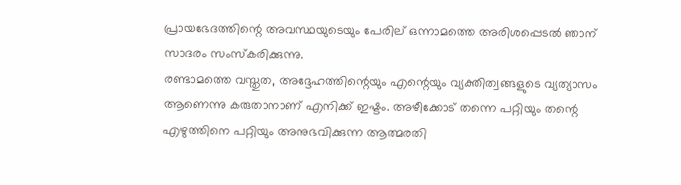പ്രായഭേദത്തിന്റെ അവസ്ഥയുടെയും പേരില് ഒന്നാമത്തെ അരിശപ്പെടൽ ഞാന് സാദരം സംസ്കരിക്കുന്നു.
രണ്ടാമത്തെ വസ്തുത, അദ്ദേഹത്തിന്റെയും എന്റെയും വ്യക്തിത്വങ്ങളുടെ വ്യത്യാസം ആണെന്നു കരുതാനാണ് എനിക്ക് ഇഷ്ടം. അഴീക്കോട് തന്നെ പറ്റിയും തന്റെ എഴുത്തിനെ പറ്റിയും അനുഭവിക്കുന്ന ആത്മരതി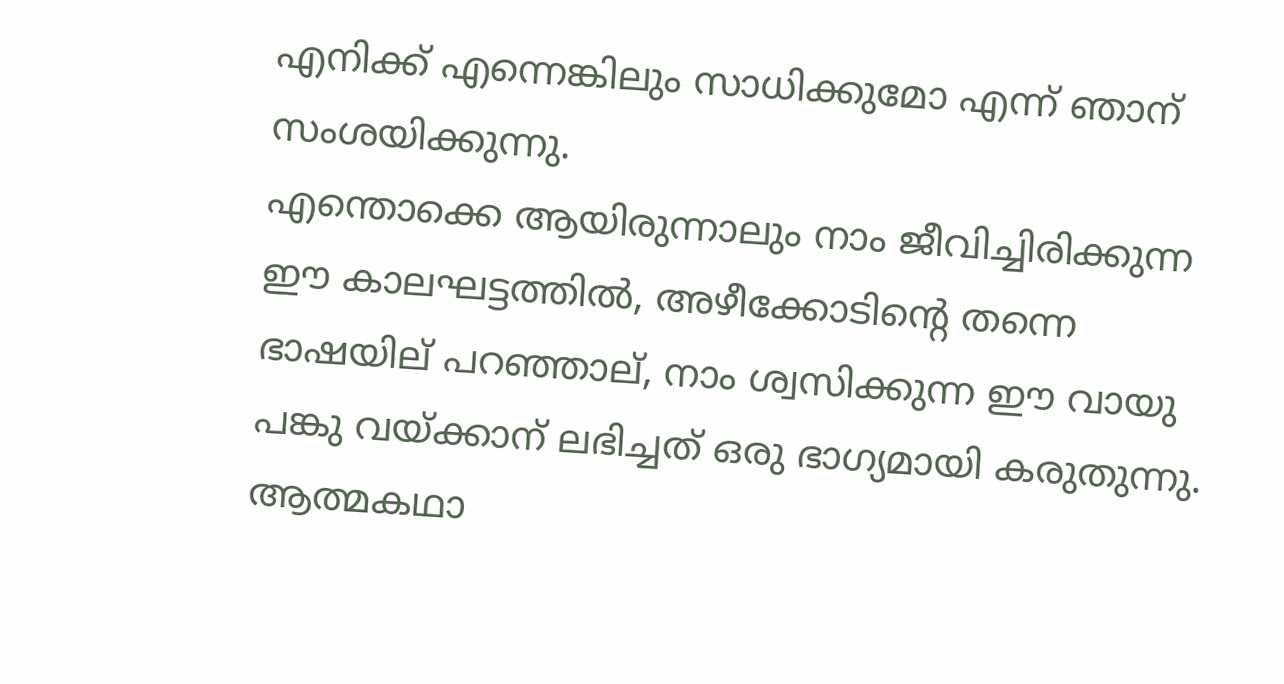എനിക്ക് എന്നെങ്കിലും സാധിക്കുമോ എന്ന് ഞാന് സംശയിക്കുന്നു.
എന്തൊക്കെ ആയിരുന്നാലും നാം ജീവിച്ചിരിക്കുന്ന ഈ കാലഘട്ടത്തിൽ, അഴീക്കോടിന്റെ തന്നെ ഭാഷയില് പറഞ്ഞാല്, നാം ശ്വസിക്കുന്ന ഈ വായു പങ്കു വയ്ക്കാന് ലഭിച്ചത് ഒരു ഭാഗ്യമായി കരുതുന്നു. ആത്മകഥാ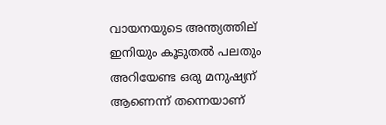വായനയുടെ അന്ത്യത്തില് ഇനിയും കൂടുതൽ പലതും അറിയേണ്ട ഒരു മനുഷ്യന് ആണെന്ന് തന്നെയാണ്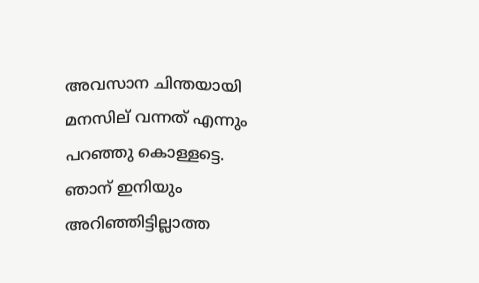അവസാന ചിന്തയായി മനസില് വന്നത് എന്നും പറഞ്ഞു കൊള്ളട്ടെ.
ഞാന് ഇനിയും അറിഞ്ഞിട്ടില്ലാത്ത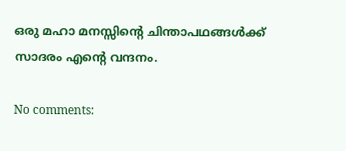ഒരു മഹാ മനസ്സിന്റെ ചിന്താപഥങ്ങൾക്ക് സാദരം എന്റെ വന്ദനം.

No comments: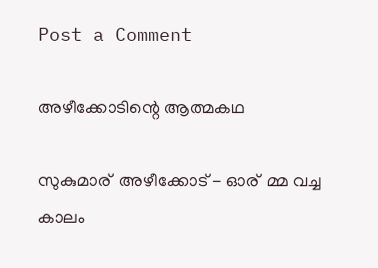Post a Comment

അഴീക്കോടിന്റെ ആത്മകഥ

സുകുമാര് ‍ അഴീക്കോട് - ഓര് ‍ മ്മ വച്ച കാലം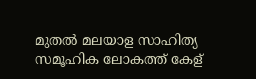മുതൽ മലയാള സാഹിത്യ സമൂഹിക ലോകത്ത് കേള് ‍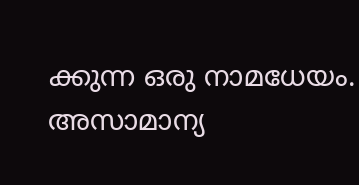ക്കുന്ന ഒരു നാമധേയം. അസാമാന്യ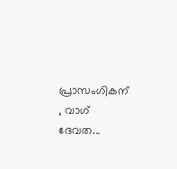പ്രാസംഗികന് ‍ , വാഗ് ദേവത...